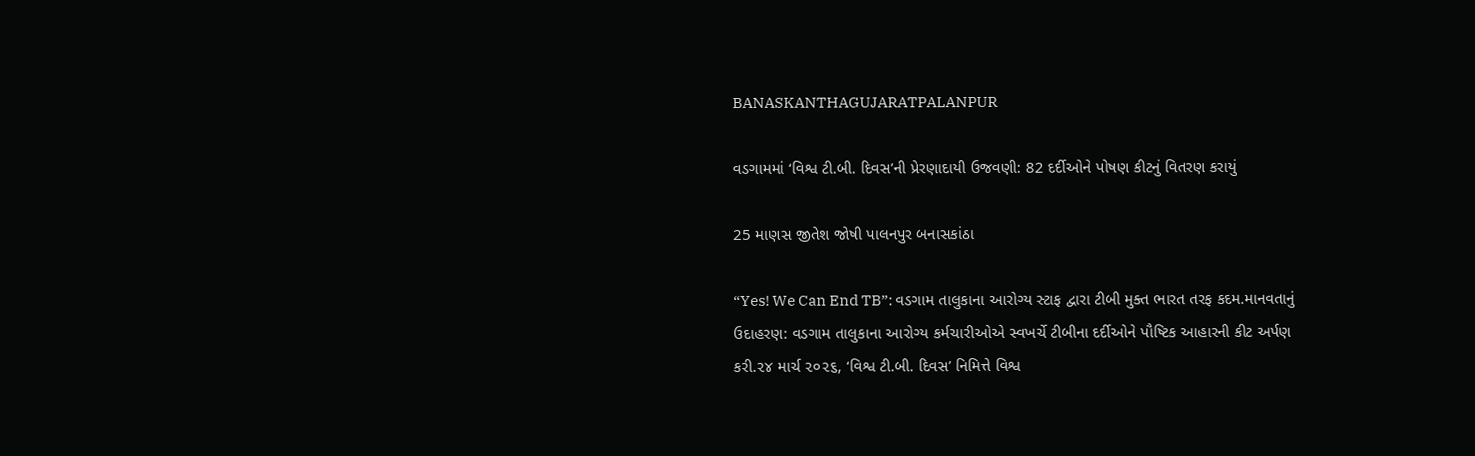BANASKANTHAGUJARATPALANPUR

વડગામમાં ‘વિશ્વ ટી.બી. દિવસ’ની પ્રેરણાદાયી ઉજવણી: 82 દર્દીઓને પોષણ કીટનું વિતરણ કરાયું

25 માણસ જીતેશ જોષી પાલનપુર બનાસકાંઠા

“Yes! We Can End TB”: વડગામ તાલુકાના આરોગ્ય સ્ટાફ દ્વારા ટીબી મુક્ત ભારત તરફ કદમ.માનવતાનું ઉદાહરણ: વડગામ તાલુકાના આરોગ્ય કર્મચારીઓએ સ્વખર્ચે ટીબીના દર્દીઓને પૌષ્ટિક આહારની કીટ અર્પણ કરી.૨૪ માર્ચ ૨૦૨૬, ‘વિશ્વ ટી.બી. દિવસ’ નિમિત્તે વિશ્વ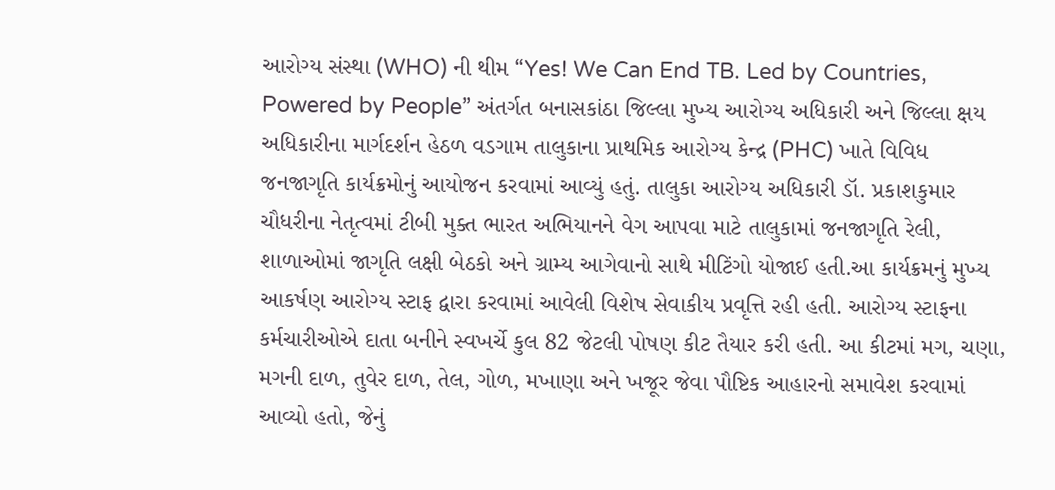આરોગ્ય સંસ્થા (WHO) ની થીમ “Yes! We Can End TB. Led by Countries, Powered by People” અંતર્ગત બનાસકાંઠા જિલ્લા મુખ્ય આરોગ્ય અધિકારી અને જિલ્લા ક્ષય અધિકારીના માર્ગદર્શન હેઠળ વડગામ તાલુકાના પ્રાથમિક આરોગ્ય કેન્દ્ર (PHC) ખાતે વિવિધ જનજાગૃતિ કાર્યક્રમોનું આયોજન કરવામાં આવ્યું હતું. તાલુકા આરોગ્ય અધિકારી ડૉ. પ્રકાશકુમાર ચૌધરીના નેતૃત્વમાં ટીબી મુક્ત ભારત અભિયાનને વેગ આપવા માટે તાલુકામાં જનજાગૃતિ રેલી, શાળાઓમાં જાગૃતિ લક્ષી બેઠકો અને ગ્રામ્ય આગેવાનો સાથે મીટિંગો યોજાઈ હતી.આ કાર્યક્રમનું મુખ્ય આકર્ષણ આરોગ્ય સ્ટાફ દ્વારા કરવામાં આવેલી વિશેષ સેવાકીય પ્રવૃત્તિ રહી હતી. આરોગ્ય સ્ટાફના કર્મચારીઓએ દાતા બનીને સ્વખર્ચે કુલ 82 જેટલી પોષણ કીટ તૈયાર કરી હતી. આ કીટમાં મગ, ચણા, મગની દાળ, તુવેર દાળ, તેલ, ગોળ, મખાણા અને ખજૂર જેવા પૌષ્ટિક આહારનો સમાવેશ કરવામાં આવ્યો હતો, જેનું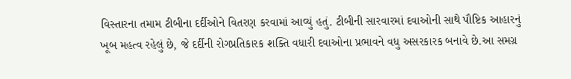વિસ્તારના તમામ ટીબીના દર્દીઓને વિતરણ કરવામાં આવ્યું હતું. ટીબીની સારવારમાં દવાઓની સાથે પૌષ્ટિક આહારનું ખૂબ મહત્વ રહેલું છે, જે દર્દીની રોગપ્રતિકારક શક્તિ વધારી દવાઓના પ્રભાવને વધુ અસરકારક બનાવે છે.આ સમગ્ર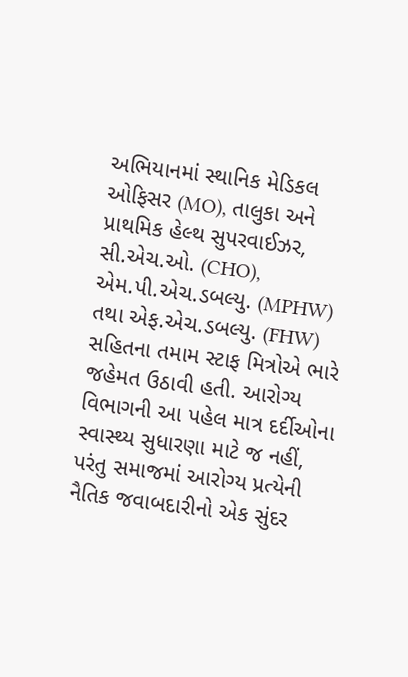અભિયાનમાં સ્થાનિક મેડિકલ ઓફિસર (MO), તાલુકા અને પ્રાથમિક હેલ્થ સુપરવાઈઝર, સી.એચ.ઓ. (CHO), એમ.પી.એચ.ડબલ્યુ. (MPHW) તથા એફ.એચ.ડબલ્યુ. (FHW) સહિતના તમામ સ્ટાફ મિત્રોએ ભારે જહેમત ઉઠાવી હતી. આરોગ્ય વિભાગની આ પહેલ માત્ર દર્દીઓના સ્વાસ્થ્ય સુધારણા માટે જ નહીં, પરંતુ સમાજમાં આરોગ્ય પ્રત્યેની નૈતિક જવાબદારીનો એક સુંદર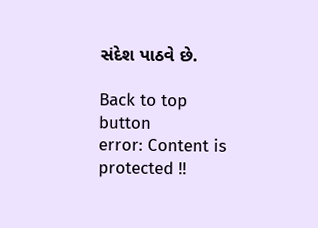સંદેશ પાઠવે છે.

Back to top button
error: Content is protected !!